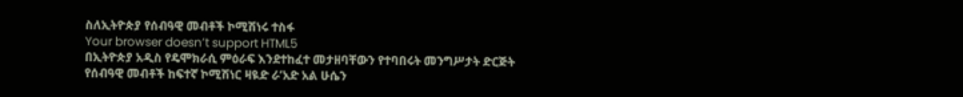ስለኢትዮጵያ የሰብዓዊ መብቶች ኮሚሽነሩ ተስፋ
Your browser doesn’t support HTML5
በኢትዮጵያ አዲስ የዴሞክራሲ ምዕራፍ እንደተከፈተ መታዘባቸውን የተባበሩት መንግሥታት ድርጅት የሰብዓዊ መብቶች ከፍተኛ ኮሚሽነር ዛዪድ ራ’አድ አል ሁሴን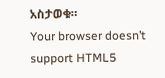አስታወቁ።
Your browser doesn’t support HTML5